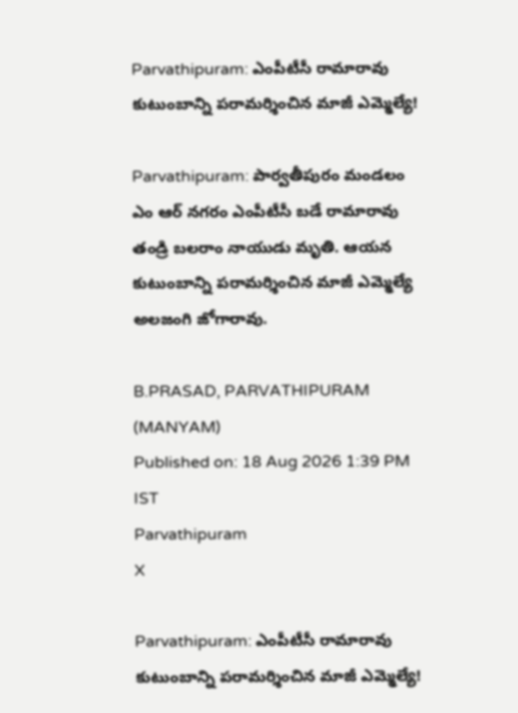Parvathipuram: ఎంపీటీసీ రామారావు కుటుంబాన్ని పరామర్శించిన మాజీ ఎమ్మెల్యే!

Parvathipuram: పార్వతీపురం మండలం ఎం ఆర్ నగరం ఎంపీటీసీ బడే రామారావు తండ్రి బలరాం నాయుడు మృతి. ఆయన కుటుంబాన్ని పరామర్శించిన మాజీ ఎమ్మెల్యే అలజంగి జోగారావు.

B.PRASAD, PARVATHIPURAM (MANYAM)
Published on: 18 Aug 2026 1:39 PM IST
Parvathipuram
X

Parvathipuram: ఎంపీటీసీ రామారావు కుటుంబాన్ని పరామర్శించిన మాజీ ఎమ్మెల్యే!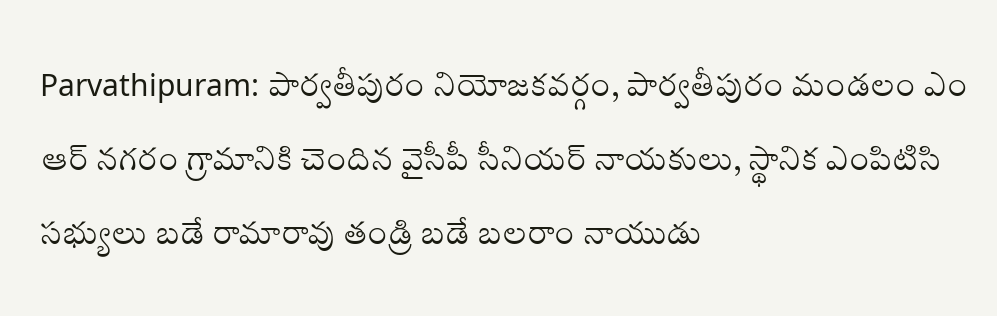Parvathipuram: పార్వతీపురం నియోజకవర్గం, పార్వతీపురం మండలం ఎం ఆర్ నగరం గ్రామానికి చెందిన వైసీపీ సీనియర్ నాయకులు, స్థానిక ఎంపిటిసి సభ్యులు బడే రామారావు తండ్రి బడే బలరాం నాయుడు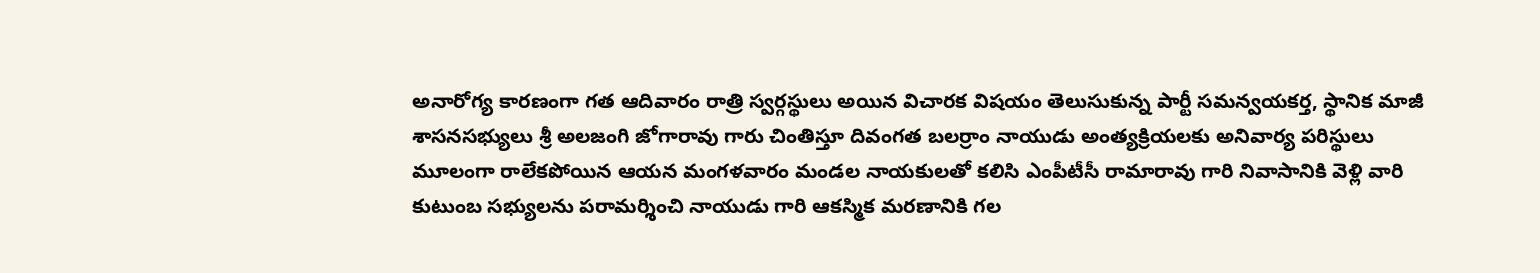అనారోగ్య కారణంగా గత ఆదివారం రాత్రి స్వర్గస్థులు అయిన విచారక విషయం తెలుసుకున్న పార్టీ సమన్వయకర్త, స్థానిక మాజీ శాసనసభ్యులు శ్రీ అలజంగి జోగారావు గారు చింతిస్తూ దివంగత బలర్రాం నాయుడు అంత్యక్రియలకు అనివార్య పరిస్థులు మూలంగా రాలేకపోయిన ఆయన మంగళవారం మండల నాయకులతో కలిసి ఎంపీటీసీ రామారావు గారి నివాసానికి వెళ్లి వారి కుటుంబ సభ్యులను పరామర్శించి నాయుడు గారి ఆకస్మిక మరణానికి గల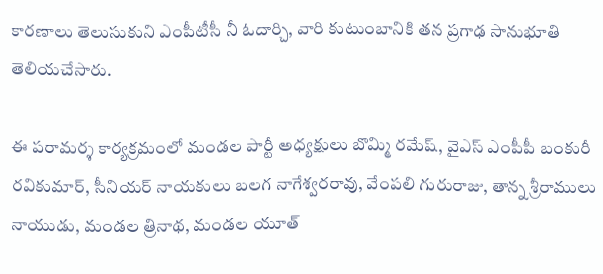కారణాలు తెలుసుకుని ఎంపీటీసీ నీ ఓదార్చి, వారి కుటుంబానికి తన ప్రగాఢ సానుభూతి తెలియచేసారు.

ఈ పరామర్శ కార్యక్రమంలో మండల పార్టీ అధ్యక్షులు బొమ్మి రమేష్, వైఎస్ ఎంపీపీ బంకురీ రవికుమార్, సీనియర్ నాయకులు బలగ నాగేశ్వరరావు, వేంపలి గురురాజు, తాన్న శ్రీరాములు నాయుడు, మండల త్రినాథ, మండల యూత్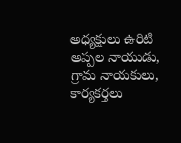అధ్యక్షులు ఉరిటి అప్పల నాయుడు, గ్రామ నాయకులు, కార్యకర్తలు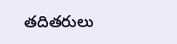తదితరులు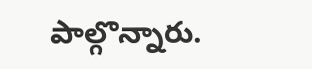పాల్గొన్నారు.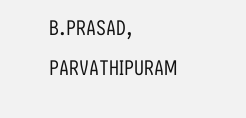B.PRASAD, PARVATHIPURAM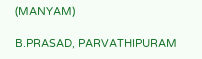(MANYAM)

B.PRASAD, PARVATHIPURAM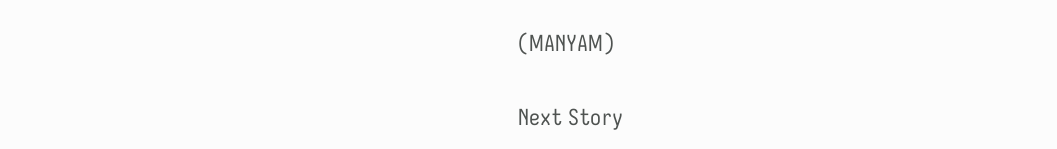(MANYAM)

Next Story